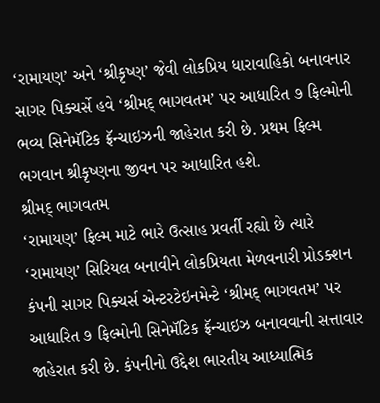‘રામાયણ’ અને ‘શ્રીકૃષ્ણ’ જેવી લોકપ્રિય ધારાવાહિકો બનાવનાર સાગર પિક્ચર્સે હવે ‘શ્રીમદ્ ભાગવતમ’ પર આધારિત ૭ ફિલ્મોની ભવ્ય સિનેમૅટિક ફ્રૅન્ચાઇઝની જાહેરાત કરી છે. પ્રથમ ફિલ્મ ભગવાન શ્રીકૃષ્ણના જીવન પર આધારિત હશે.
શ્રીમદ્ ભાગવતમ
‘રામાયણ’ ફિલ્મ માટે ભારે ઉત્સાહ પ્રવર્તી રહ્યો છે ત્યારે ‘રામાયણ’ સિરિયલ બનાવીને લોકપ્રિયતા મેળવનારી પ્રોડક્શન કંપની સાગર પિક્ચર્સ એન્ટરટેઇનમેન્ટે ‘શ્રીમદ્ ભાગવતમ’ પર આધારિત ૭ ફિલ્મોની સિનેમૅટિક ફ્રૅન્ચાઇઝ બનાવવાની સત્તાવાર જાહેરાત કરી છે. કંપનીનો ઉદ્દેશ ભારતીય આધ્યાત્મિક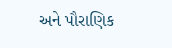અને પૌરાણિક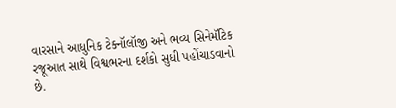વારસાને આધુનિક ટેક્નૉલૉજી અને ભવ્ય સિનેમૅટિક રજૂઆત સાથે વિશ્વભરના દર્શકો સુધી પહોંચાડવાનો છે.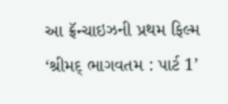આ ફ્રૅન્ચાઇઝની પ્રથમ ફિલ્મ ‘શ્રીમદ્ ભાગવતમ : પાર્ટ 1’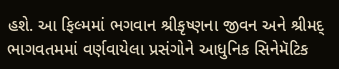હશે. આ ફિલ્મમાં ભગવાન શ્રીકૃષ્ણના જીવન અને શ્રીમદ્ ભાગવતમમાં વર્ણવાયેલા પ્રસંગોને આધુનિક સિનેમૅટિક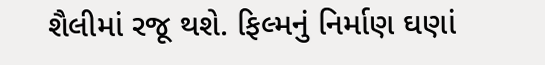શૈલીમાં રજૂ થશે. ફિલ્મનું નિર્માણ ઘણાં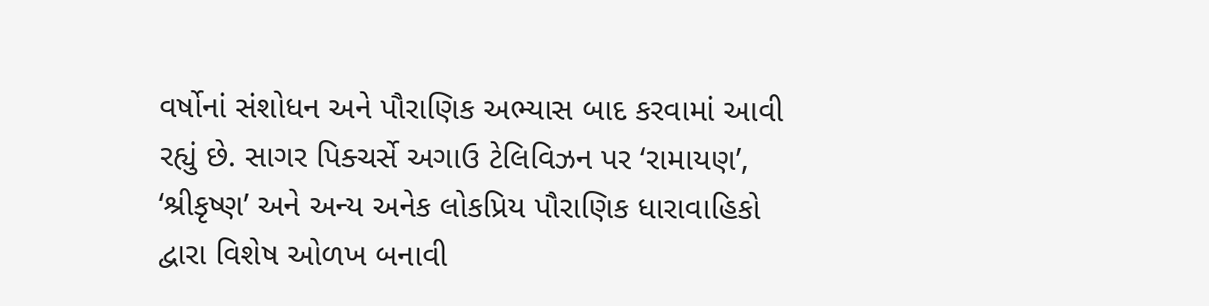વર્ષોનાં સંશોધન અને પૌરાણિક અભ્યાસ બાદ કરવામાં આવી રહ્યું છે. સાગર પિક્ચર્સે અગાઉ ટેલિવિઝન પર ‘રામાયણ’, ‘શ્રીકૃષ્ણ’ અને અન્ય અનેક લોકપ્રિય પૌરાણિક ધારાવાહિકો દ્વારા વિશેષ ઓળખ બનાવી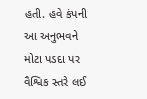હતી. હવે કંપની આ અનુભવને મોટા પડદા પર વૈશ્વિક સ્તરે લઈ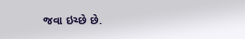જવા ઇચ્છે છે.